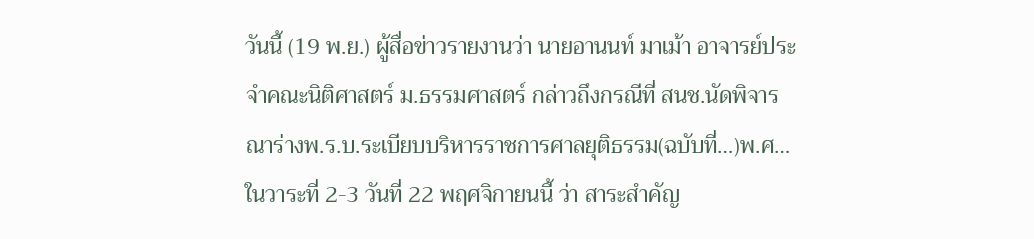วันนี้ (19 พ.ย.) ผู้สื่อข่าวรายงานว่า นายอานนท์ มาเม้า อาจารย์ประจำคณะนิติศาสตร์ ม.ธรรมศาสตร์ กล่าวถึงกรณีที่ สนช.นัดพิจารณาร่างพ.ร.บ.ระเบียบบริหารราชการศาลยุติธรรม(ฉบับที่…)พ.ศ… ในวาระที่ 2-3 วันที่ 22 พฤศจิกายนนี้ ว่า สาระสำคัญ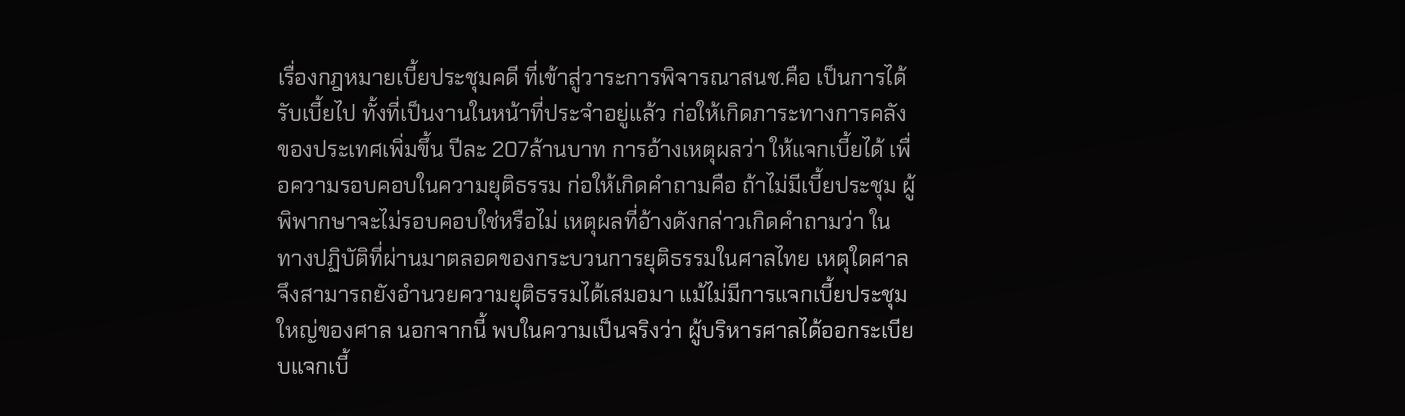เรื่องกฎหมายเบี้ยประชุมคดี ที่เข้าสู่วาระการพิจารณาสนช.คือ เป็นการได้รับเบี้ยไป ทั้งที่เป็นงานในหน้าที่ประจำอยู่แล้ว ก่อให้เกิดภาระทางการคลังของประเทศเพิ่มขึ้น ปีละ 207ล้านบาท การอ้างเหตุผลว่า ให้แจกเบี้ยได้ เพื่อความรอบคอบในความยุติธรรม ก่อให้เกิดคำถามคือ ถ้าไม่มีเบี้ยประชุม ผู้พิพากษาจะไม่รอบคอบใช่หรือไม่ เหตุผลที่อ้างดังกล่าวเกิดคำถามว่า ในทางปฏิบัติที่ผ่านมาตลอดของกระบวนการยุติธรรมในศาลไทย เหตุใดศาลจึงสามารถยังอำนวยความยุติธรรมได้เสมอมา แม้ไม่มีการแจกเบี้ยประชุมใหญ่ของศาล นอกจากนี้ พบในความเป็นจริงว่า ผู้บริหารศาลได้ออกระเบียบแจกเบี้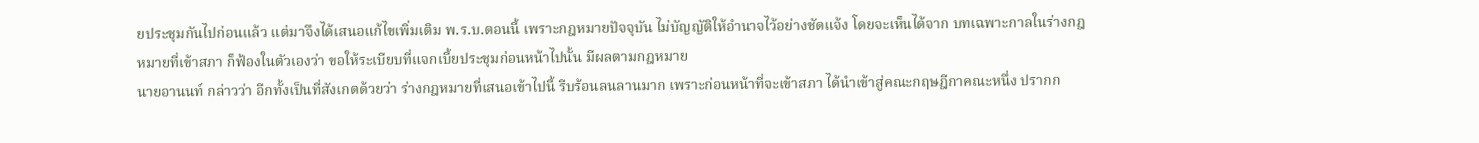ยประชุมกันไปก่อนแล้ว แต่มาจึงได้เสนอแก้ไขเพิ่มเติม พ.ร.บ.ตอนนี้ เพราะกฎหมายปัจจุบัน ไม่บัญญัติให้อำนาจไว้อย่างชัดแจ้ง โดยจะเห็นได้จาก บทเฉพาะกาลในร่างกฎหมายที่เข้าสภา ก็ฟ้องในตัวเองว่า ขอให้ระเบียบที่แจกเบี้ยประชุมก่อนหน้าไปนั้น มีผลตามกฎหมาย
นายอานนท์ กล่าวว่า อีกทั้งเป็นที่สังเกตด้วยว่า ร่างกฎหมายที่เสนอเข้าไปนี้ รีบร้อนลนลานมาก เพราะก่อนหน้าที่จะเข้าสภา ได้นำเข้าสู่คณะกฤษฎีกาคณะหนึ่ง ปรากก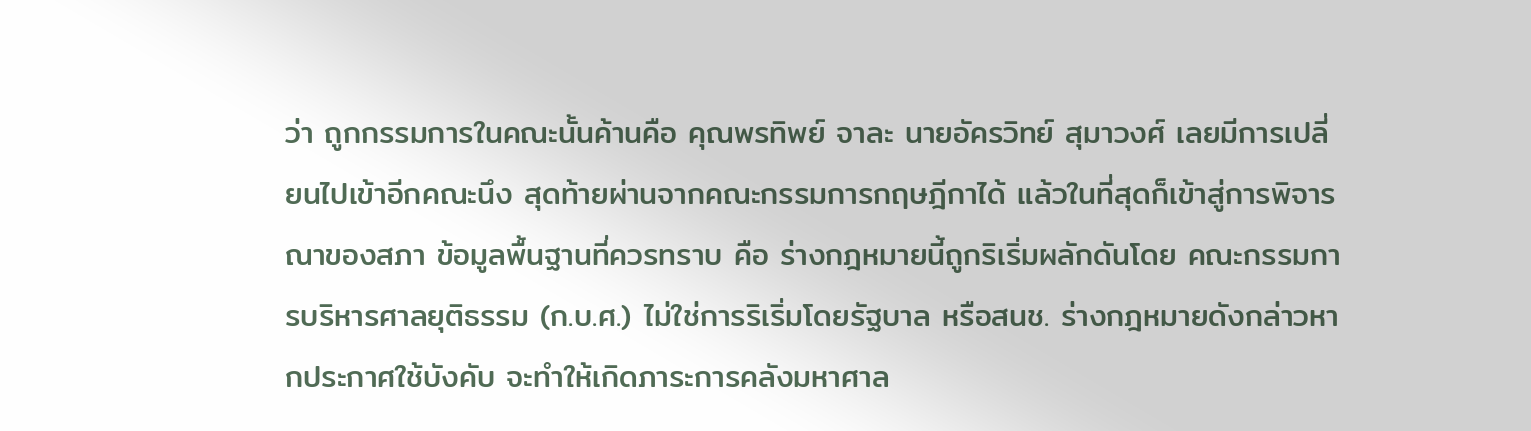ว่า ถูกกรรมการในคณะนั้นค้านคือ คุณพรทิพย์ จาละ นายอัครวิทย์ สุมาวงศ์ เลยมีการเปลี่ยนไปเข้าอีกคณะนึง สุดท้ายผ่านจากคณะกรรมการกฤษฎีกาได้ แล้วในที่สุดก็เข้าสู่การพิจารณาของสภา ข้อมูลพื้นฐานที่ควรทราบ คือ ร่างกฎหมายนี้ถูกริเริ่มผลักดันโดย คณะกรรมการบริหารศาลยุติธรรม (ก.บ.ศ.) ไม่ใช่การริเริ่มโดยรัฐบาล หรือสนช. ร่างกฎหมายดังกล่าวหากประกาศใช้บังคับ จะทำให้เกิดภาระการคลังมหาศาล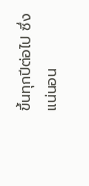ขึ้นทุกปีต่อไป ซึ่งแน่นอน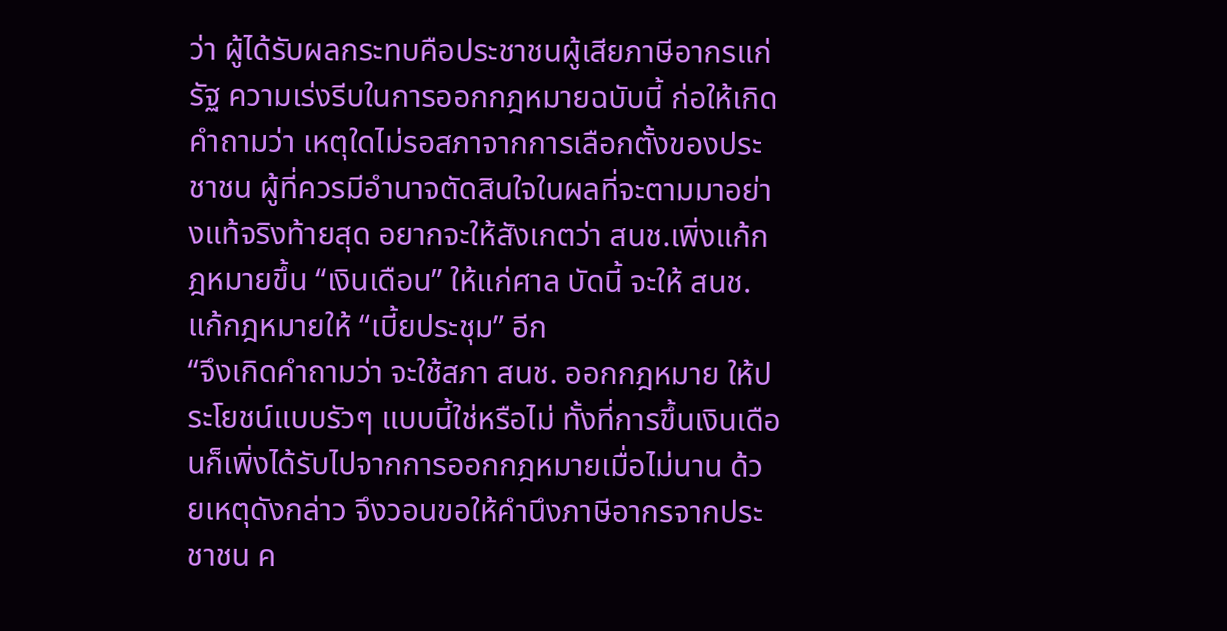ว่า ผู้ได้รับผลกระทบคือประชาชนผู้เสียภาษีอากรแก่รัฐ ความเร่งรีบในการออกกฎหมายฉบับนี้ ก่อให้เกิดคำถามว่า เหตุใดไม่รอสภาจากการเลือกตั้งของประชาชน ผู้ที่ควรมีอำนาจตัดสินใจในผลที่จะตามมาอย่างแท้จริงท้ายสุด อยากจะให้สังเกตว่า สนช.เพิ่งแก้กฎหมายขึ้น “เงินเดือน” ให้แก่ศาล บัดนี้ จะให้ สนช. แก้กฎหมายให้ “เบี้ยประชุม” อีก
“จึงเกิดคำถามว่า จะใช้สภา สนช. ออกกฎหมาย ให้ประโยชน์แบบรัวๆ แบบนี้ใช่หรือไม่ ทั้งที่การขึ้นเงินเดือนก็เพิ่งได้รับไปจากการออกกฎหมายเมื่อไม่นาน ด้วยเหตุดังกล่าว จึงวอนขอให้คำนึงภาษีอากรจากประชาชน ค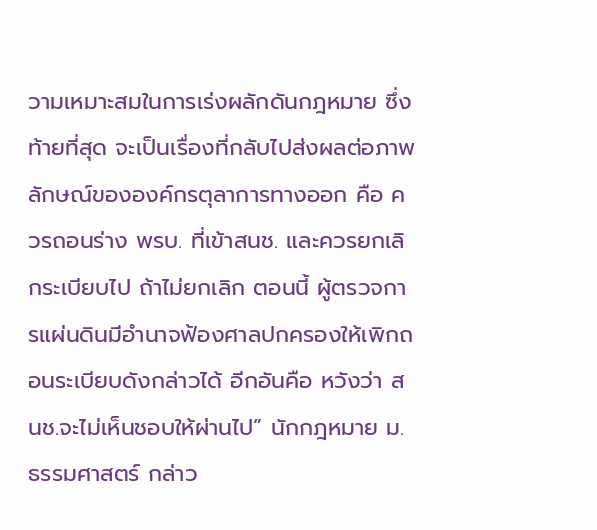วามเหมาะสมในการเร่งผลักดันกฎหมาย ซึ่งท้ายที่สุด จะเป็นเรื่องที่กลับไปส่งผลต่อภาพลักษณ์ขององค์กรตุลาการทางออก คือ ควรถอนร่าง พรบ. ที่เข้าสนช. และควรยกเลิกระเบียบไป ถ้าไม่ยกเลิก ตอนนี้ ผู้ตรวจการแผ่นดินมีอำนาจฟ้องศาลปกครองให้เพิกถอนระเบียบดังกล่าวได้ อีกอันคือ หวังว่า สนช.จะไม่เห็นชอบให้ผ่านไป” นักกฎหมาย ม.ธรรมศาสตร์ กล่าว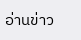อ่านข่าว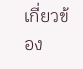เกี่ยวข้อง